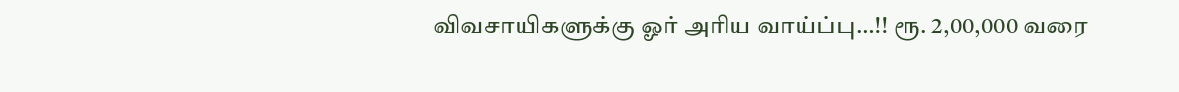விவசாயிகளுக்கு ஓர் அரிய வாய்ப்பு…!! ரூ. 2,00,000 வரை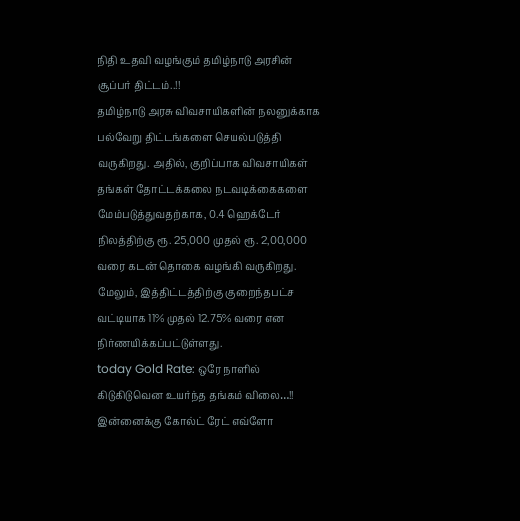நிதி உதவி வழங்கும் தமிழ்நாடு அரசின் சூப்பர் திட்டம்..!!
தமிழ்நாடு அரசு விவசாயிகளின் நலனுக்காக பல்வேறு திட்டங்களை செயல்படுத்தி வருகிறது. அதில், குறிப்பாக விவசாயிகள் தங்கள் தோட்டக்கலை நடவடிக்கைகளை மேம்படுத்துவதற்காக, 0.4 ஹெக்டேர் நிலத்திற்கு ரூ. 25,000 முதல் ரூ. 2,00,000 வரை கடன் தொகை வழங்கி வருகிறது. மேலும், இத்திட்டத்திற்கு குறைந்தபட்ச வட்டியாக 11% முதல் 12.75% வரை என நிர்ணயிக்கப்பட்டுள்ளது.
today Gold Rate: ஒரே நாளில் கிடுகிடுவென உயர்ந்த தங்கம் விலை…!! இன்னைக்கு கோல்ட் ரேட் எவ்ளோ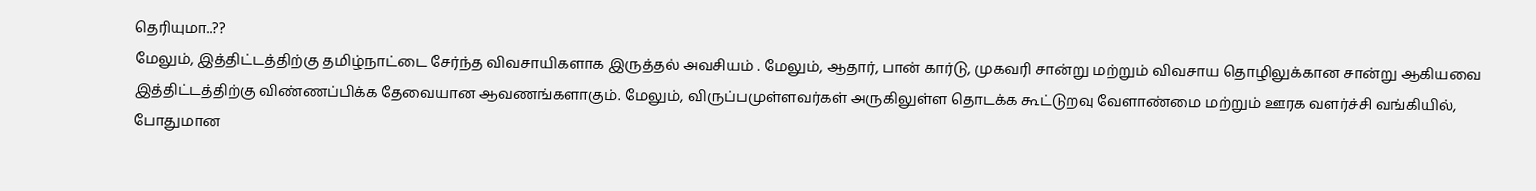தெரியுமா..??
மேலும், இத்திட்டத்திற்கு தமிழ்நாட்டை சேர்ந்த விவசாயிகளாக இருத்தல் அவசியம் . மேலும், ஆதார், பான் கார்டு, முகவரி சான்று மற்றும் விவசாய தொழிலுக்கான சான்று ஆகியவை இத்திட்டத்திற்கு விண்ணப்பிக்க தேவையான ஆவணங்களாகும். மேலும், விருப்பமுள்ளவர்கள் அருகிலுள்ள தொடக்க கூட்டுறவு வேளாண்மை மற்றும் ஊரக வளர்ச்சி வங்கியில், போதுமான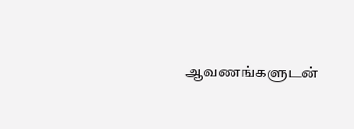ஆவணங்களுடன்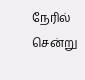நேரில் சென்று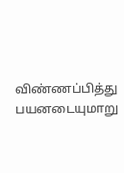விண்ணப்பித்து பயனடையுமாறு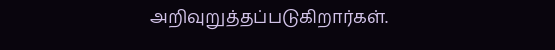அறிவுறுத்தப்படுகிறார்கள்.